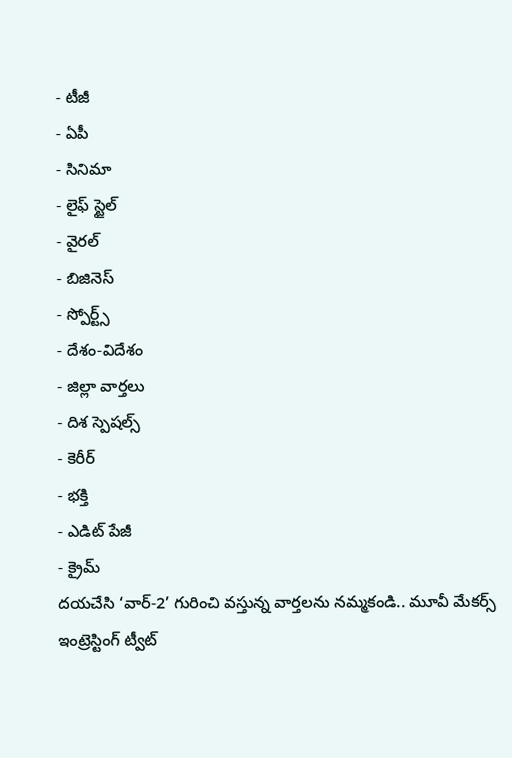- టీజీ
- ఏపీ
- సినిమా
- లైఫ్ స్టైల్
- వైరల్
- బిజినెస్
- స్పోర్ట్స్
- దేశం-విదేశం
- జిల్లా వార్తలు
- దిశ స్పెషల్స్
- కెరీర్
- భక్తి
- ఎడిట్ పేజీ
- క్రైమ్
దయచేసి ‘వార్-2’ గురించి వస్తున్న వార్తలను నమ్మకండి.. మూవీ మేకర్స్ ఇంట్రెస్టింగ్ ట్వీట్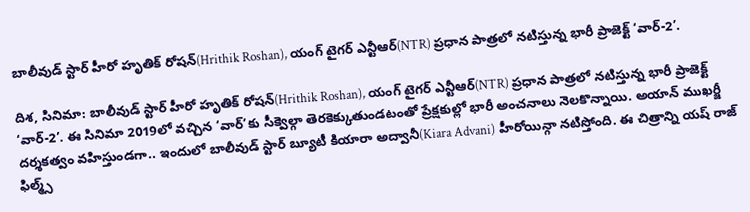బాలీవుడ్ స్టార్ హీరో హృతిక్ రోషన్(Hrithik Roshan), యంగ్ టైగర్ ఎన్టీఆర్(NTR) ప్రధాన పాత్రలో నటిస్తున్న భారీ ప్రాజెక్ట్ ‘వార్-2’.

దిశ, సినిమా: బాలీవుడ్ స్టార్ హీరో హృతిక్ రోషన్(Hrithik Roshan), యంగ్ టైగర్ ఎన్టీఆర్(NTR) ప్రధాన పాత్రలో నటిస్తున్న భారీ ప్రాజెక్ట్ ‘వార్-2’. ఈ సినిమా 2019లో వచ్చిన ‘వార్’కు సీక్వెల్గా తెరకెక్కుతుండటంతో ప్రేక్షకుల్లో భారీ అంచనాలు నెలకొన్నాయి. అయాన్ ముఖర్జీ దర్శకత్వం వహిస్తుండగా.. ఇందులో బాలీవుడ్ స్టార్ బ్యూటీ కియారా అద్వానీ(Kiara Advani) హీరోయిన్గా నటిస్తోంది. ఈ చిత్రాన్ని యష్ రాజ్ ఫిల్మ్స్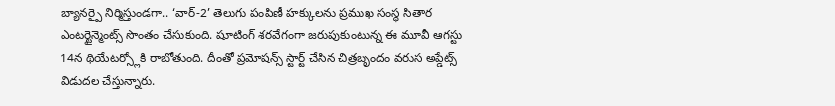బ్యానర్పై నిర్మిస్తుండగా.. ‘వార్-2’ తెలుగు పంపిణీ హక్కులను ప్రముఖ సంస్థ సితార ఎంటర్టైన్మెంట్స్ సొంతం చేసుకుంది. షూటింగ్ శరవేగంగా జరుపుకుంటున్న ఈ మూవీ ఆగస్టు 14న థియేటర్స్లోకి రాబోతుంది. దీంతో ప్రమోషన్స్ స్టార్ట్ చేసిన చిత్రబృందం వరుస అప్డేట్స్ విడుదల చేస్తున్నారు.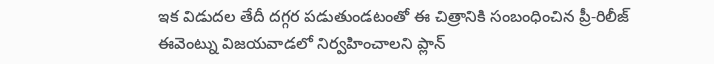ఇక విడుదల తేదీ దగ్గర పడుతుండటంతో ఈ చిత్రానికి సంబంధించిన ప్రీ-రిలీజ్ ఈవెంట్ను విజయవాడలో నిర్వహించాలని ప్లాన్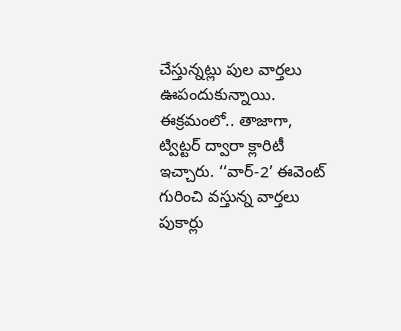చేస్తున్నట్లు పుల వార్తలు ఊపందుకున్నాయి. ఈక్రమంలో.. తాజాగా, ట్విట్టర్ ద్వారా క్లారిటీ ఇచ్చారు. ‘‘వార్-2’ ఈవెంట్ గురించి వస్తున్న వార్తలు పుకార్లు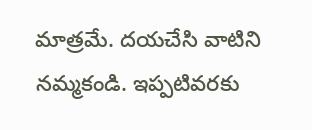మాత్రమే. దయచేసి వాటిని నమ్మకండి. ఇప్పటివరకు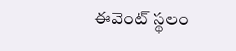ఈవెంట్ స్థలం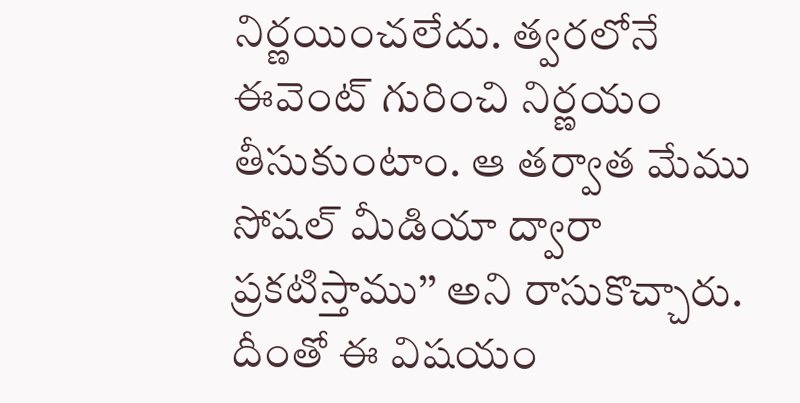నిర్ణయించలేదు. త్వరలోనే ఈవెంట్ గురించి నిర్ణయం తీసుకుంటాం. ఆ తర్వాత మేము సోషల్ మీడియా ద్వారా ప్రకటిస్తాము’’ అని రాసుకొచ్చారు. దీంతో ఈ విషయం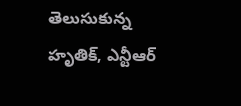తెలుసుకున్న హృతిక్, ఎన్టీఆర్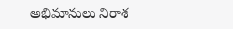అభిమానులు నిరాశ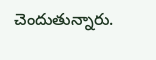చెందుతున్నారు.